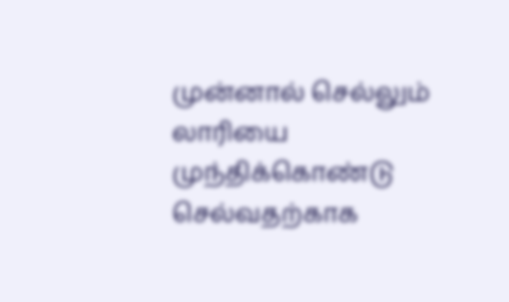முன்னால் செல்லும் லாரியை முந்திக்கொண்டு செல்வதற்காக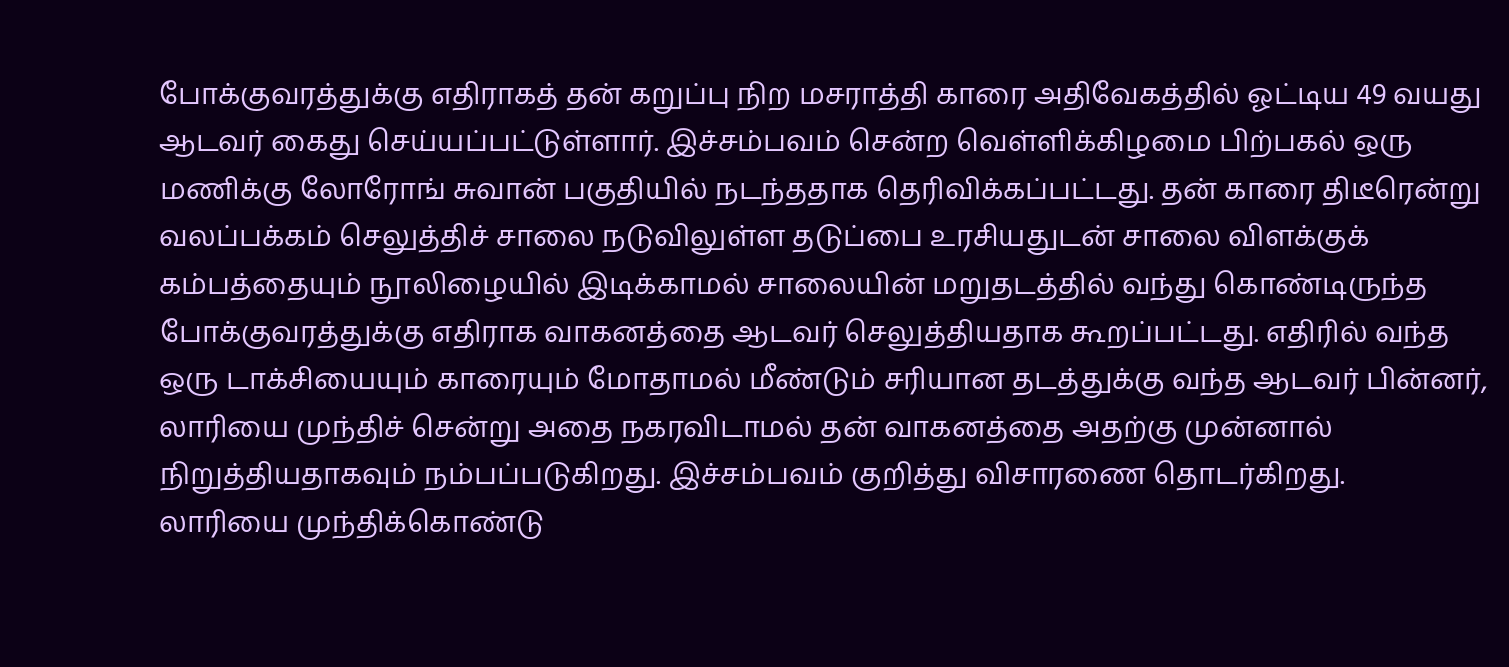போக்குவரத்துக்கு எதிராகத் தன் கறுப்பு நிற மசராத்தி காரை அதிவேகத்தில் ஓட்டிய 49 வயது ஆடவர் கைது செய்யப்பட்டுள்ளார். இச்சம்பவம் சென்ற வெள்ளிக்கிழமை பிற்பகல் ஒரு மணிக்கு லோரோங் சுவான் பகுதியில் நடந்ததாக தெரிவிக்கப்பட்டது. தன் காரை திடீரென்று வலப்பக்கம் செலுத்திச் சாலை நடுவிலுள்ள தடுப்பை உரசியதுடன் சாலை விளக்குக் கம்பத்தையும் நூலிழையில் இடிக்காமல் சாலையின் மறுதடத்தில் வந்து கொண்டிருந்த போக்குவரத்துக்கு எதிராக வாகனத்தை ஆடவர் செலுத்தியதாக கூறப்பட்டது. எதிரில் வந்த ஒரு டாக்சியையும் காரையும் மோதாமல் மீண்டும் சரியான தடத்துக்கு வந்த ஆடவர் பின்னர், லாரியை முந்திச் சென்று அதை நகரவிடாமல் தன் வாகனத்தை அதற்கு முன்னால் நிறுத்தியதாகவும் நம்பப்படுகிறது. இச்சம்பவம் குறித்து விசாரணை தொடர்கிறது.
லாரியை முந்திக்கொண்டு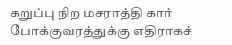கறுப்பு நிற மசராத்தி கார் போக்குவரத்துக்கு எதிராகச்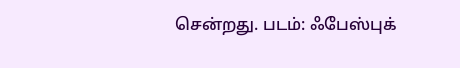சென்றது. படம்: ஃபேஸ்புக்